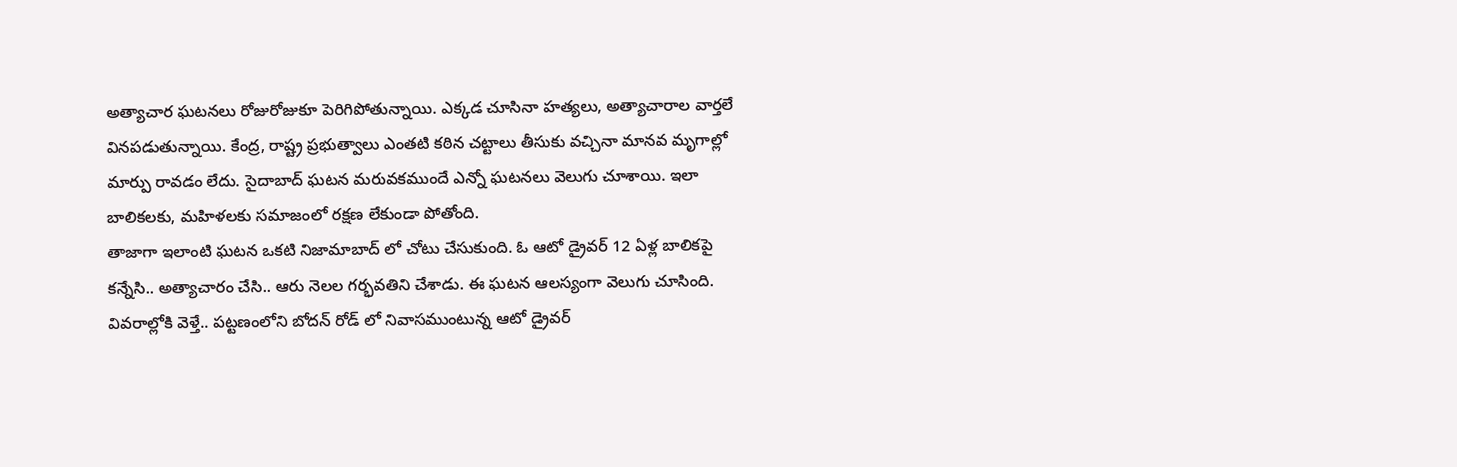అత్యాచార ఘటనలు రోజురోజుకూ పెరిగిపోతున్నాయి. ఎక్కడ చూసినా హత్యలు, అత్యాచారాల వార్తలే వినపడుతున్నాయి. కేంద్ర, రాష్ట్ర ప్రభుత్వాలు ఎంతటి కఠిన చట్టాలు తీసుకు వచ్చినా మానవ మృగాల్లో మార్పు రావడం లేదు. సైదాబాద్ ఘటన మరువకముందే ఎన్నో ఘటనలు వెలుగు చూశాయి. ఇలా బాలికలకు, మహిళలకు సమాజంలో రక్షణ లేకుండా పోతోంది.
తాజాగా ఇలాంటి ఘటన ఒకటి నిజామాబాద్ లో చోటు చేసుకుంది. ఓ ఆటో డ్రైవర్ 12 ఏళ్ల బాలికపై కన్నేసి.. అత్యాచారం చేసి.. ఆరు నెలల గర్భవతిని చేశాడు. ఈ ఘటన ఆలస్యంగా వెలుగు చూసింది. వివరాల్లోకి వెళ్తే.. పట్టణంలోని బోదన్ రోడ్ లో నివాసముంటున్న ఆటో డ్రైవర్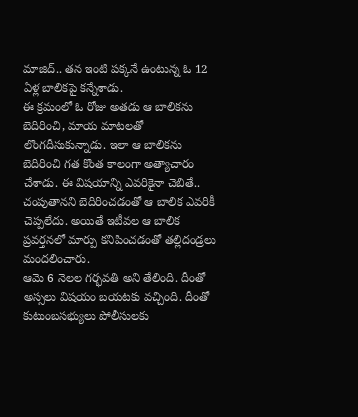మాజిద్.. తన ఇంటి పక్కనే ఉంటున్న ఓ 12 ఏళ్ల బాలికపై కన్నేశాడు.
ఈ క్రమంలో ఓ రోజు అతడు ఆ బాలికను బెదిరించి, మాయ మాటలతో లొంగదీసుకున్నాడు. ఇలా ఆ బాలికను బెదిరించి గత కొంత కాలంగా అత్యాచారం చేశాడు. ఈ విషయాన్ని ఎవరికైనా చెబితే.. చంపుతానని బెదిరించడంతో ఆ బాలిక ఎవరికీ చెప్పలేదు. అయితే ఇటీవల ఆ బాలిక ప్రవర్తనలో మార్పు కనిపించడంతో తల్లిదండ్రలు మందలించారు.
ఆమె 6 నెలల గర్భవతి అని తేలింది. దీంతో అస్సలు విషయం బయటకు వచ్చింది. దీంతో కుటుంబసభ్యులు పోలీసులకు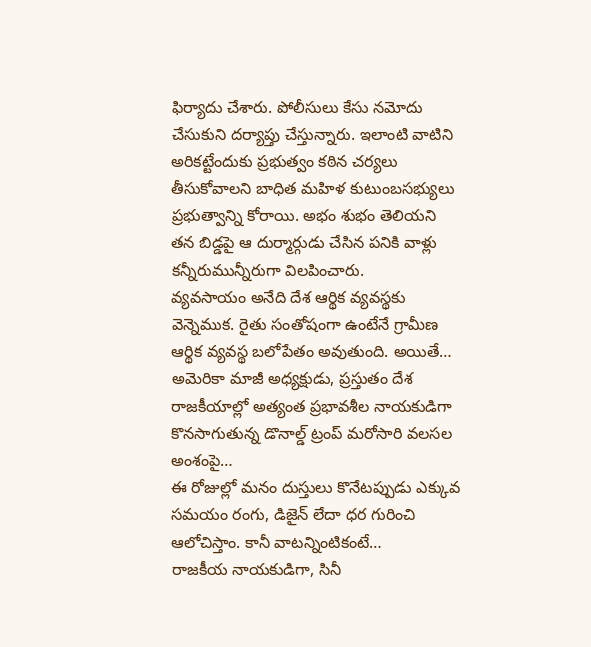ఫిర్యాదు చేశారు. పోలీసులు కేసు నమోదు చేసుకుని దర్యాప్తు చేస్తున్నారు. ఇలాంటి వాటిని అరికట్టేందుకు ప్రభుత్వం కఠిన చర్యలు తీసుకోవాలని బాధిత మహిళ కుటుంబసభ్యులు ప్రభుత్వాన్ని కోరాయి. అభం శుభం తెలియని తన బిడ్డపై ఆ దుర్మార్గుడు చేసిన పనికి వాళ్లు కన్నీరుమున్నీరుగా విలపించారు.
వ్యవసాయం అనేది దేశ ఆర్థిక వ్యవస్థకు వెన్నెముక. రైతు సంతోషంగా ఉంటేనే గ్రామీణ ఆర్థిక వ్యవస్థ బలోపేతం అవుతుంది. అయితే…
అమెరికా మాజీ అధ్యక్షుడు, ప్రస్తుతం దేశ రాజకీయాల్లో అత్యంత ప్రభావశీల నాయకుడిగా కొనసాగుతున్న డొనాల్డ్ ట్రంప్ మరోసారి వలసల అంశంపై…
ఈ రోజుల్లో మనం దుస్తులు కొనేటప్పుడు ఎక్కువ సమయం రంగు, డిజైన్ లేదా ధర గురించి ఆలోచిస్తాం. కానీ వాటన్నింటికంటే…
రాజకీయ నాయకుడిగా, సినీ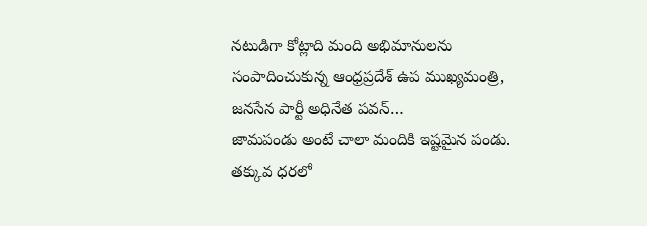నటుడిగా కోట్లాది మంది అభిమానులను సంపాదించుకున్న ఆంధ్రప్రదేశ్ ఉప ముఖ్యమంత్రి, జనసేన పార్టీ అధినేత పవన్…
జామపండు అంటే చాలా మందికి ఇష్టమైన పండు. తక్కువ ధరలో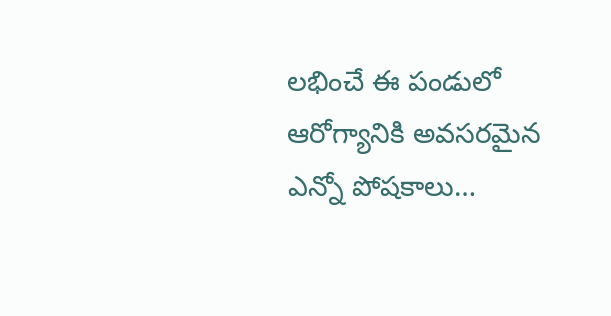లభించే ఈ పండులో ఆరోగ్యానికి అవసరమైన ఎన్నో పోషకాలు…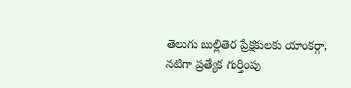తెలుగు బుల్లితెర ప్రేక్షకులకు యాంకర్గా, నటిగా ప్రత్యేక గుర్తింపు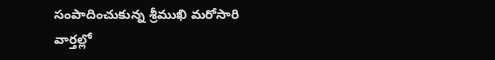సంపాదించుకున్న శ్రీముఖి మరోసారి వార్తల్లో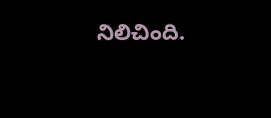నిలిచింది.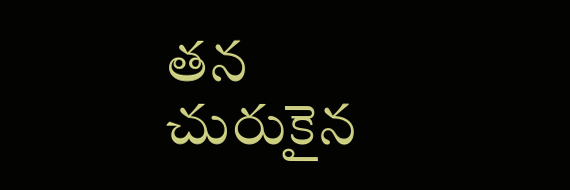తన చురుకైన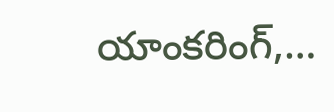యాంకరింగ్,…